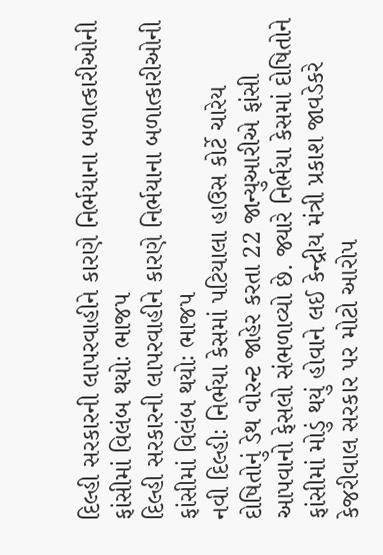દિલ્હી સરકારની લાપરવાહીને કારણે નિર્ભયાના બળાત્કારીઓની ફાંસીમાં વિલંબ થયોઃ ભાજપ
દિલ્હી સરકારની લાપરવાહીને કારણે નિર્ભયાના બળાત્કારીઓની ફાંસીમાં વિલંબ થયોઃ ભાજપ
નવી દિલ્હીઃ નિર્ભયા કેસમાં પટિયાલા હાઉસ કોર્ટે ચારેય દોષિતોનું ડેથ વોરન્ટ જાહેર કરતા 22 જાન્યુઆરીએ ફાંસી આપવાનો ફેસલો સંભળાવ્યો છે. જ્યારે નિર્ભયા કેસમાં દોષિતોને ફાંસીમાં મોડું થયું હોવાને લઈ કેન્દ્રીય મંત્રી પ્રકાશ જાવડેકરે કેજરીવાલ સરકાર પર મોટો આરોપ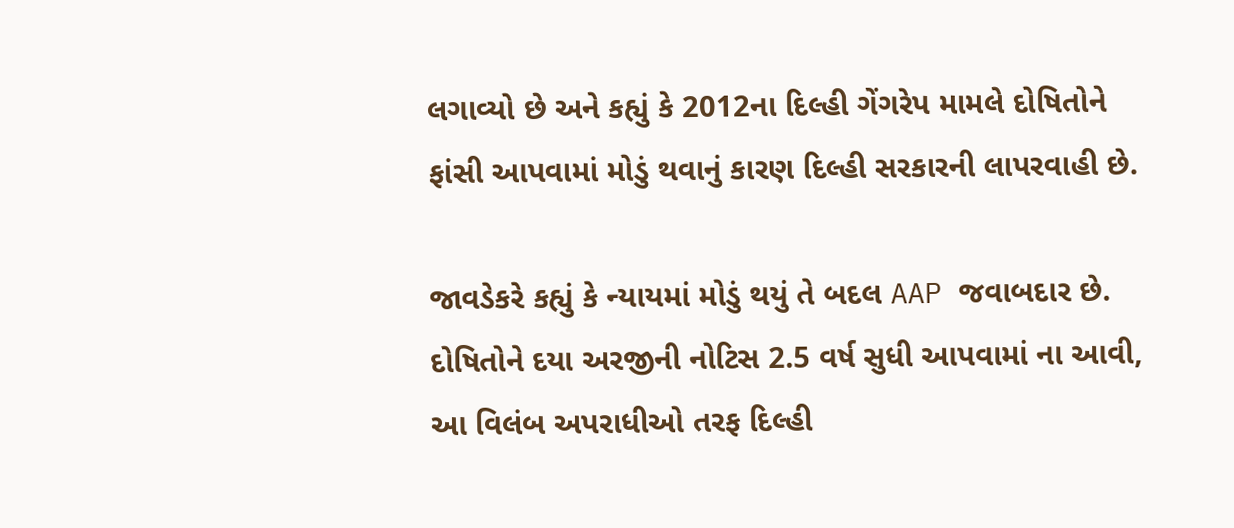લગાવ્યો છે અને કહ્યું કે 2012ના દિલ્હી ગેંગરેપ મામલે દોષિતોને ફાંસી આપવામાં મોડું થવાનું કારણ દિલ્હી સરકારની લાપરવાહી છે.

જાવડેકરે કહ્યું કે ન્યાયમાં મોડું થયું તે બદલ AAP જવાબદાર છે. દોષિતોને દયા અરજીની નોટિસ 2.5 વર્ષ સુધી આપવામાં ના આવી, આ વિલંબ અપરાધીઓ તરફ દિલ્હી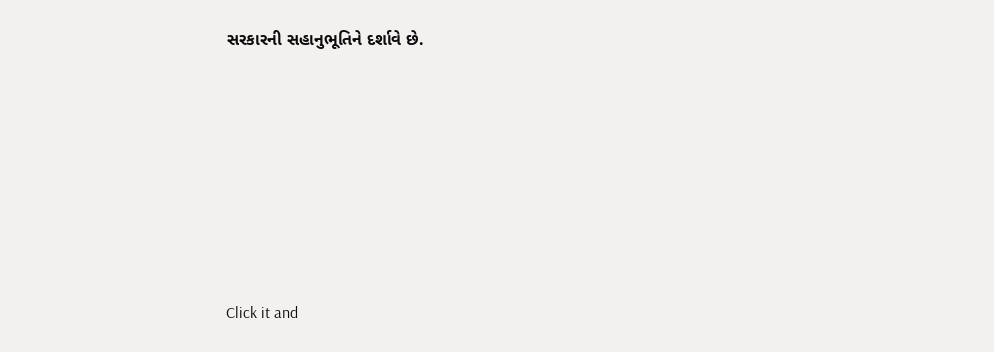સરકારની સહાનુભૂતિને દર્શાવે છે.












Click it and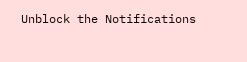Unblock the Notifications